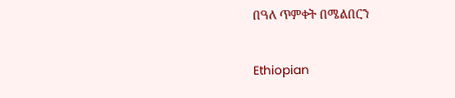በዓለ ጥምቀት በሜልበርን

Ethiopian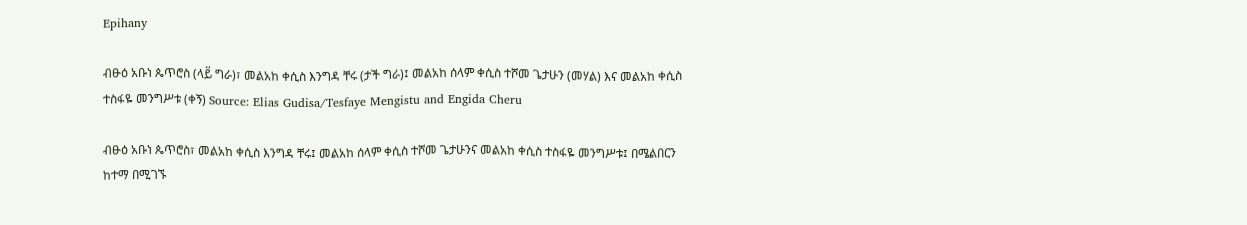Epihany

ብፁዕ አቡነ ጴጥሮስ (ላይ፟ ግራ)፣ መልአከ ቀሲስ እንግዳ ቸሩ (ታች ግራ)፤ መልአከ ሰላም ቀሲስ ተሾመ ጌታሁን (መሃል) እና መልአከ ቀሲስ ተስፋዬ መንግሥቱ (ቀኝ) Source: Elias Gudisa/Tesfaye Mengistu and Engida Cheru

ብፁዕ አቡነ ጴጥሮስ፣ መልአከ ቀሲስ እንግዳ ቸሩ፤ መልአከ ሰላም ቀሲስ ተሾመ ጌታሁንና መልአከ ቀሲስ ተስፋዬ መንግሥቱ፤ በሜልበርን ከተማ በሚገኙ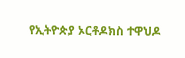የኢትዮጵያ ኦርቶዶክስ ተዋህዶ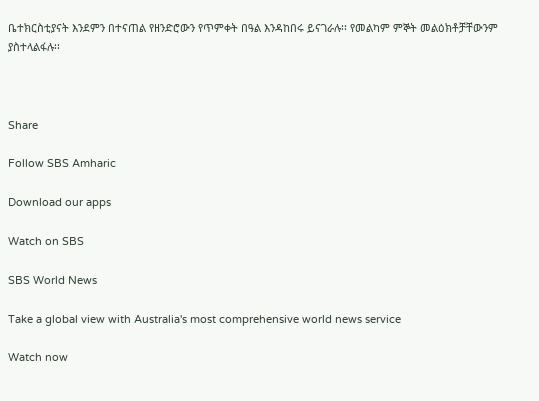ቤተክርስቲያናት እንደምን በተናጠል የዘንድሮውን የጥምቀት በዓል እንዳከበሩ ይናገራሉ፡፡ የመልካም ምኞት መልዕክቶቻቸውንም ያስተላልፋሉ፡፡



Share

Follow SBS Amharic

Download our apps

Watch on SBS

SBS World News

Take a global view with Australia's most comprehensive world news service

Watch now